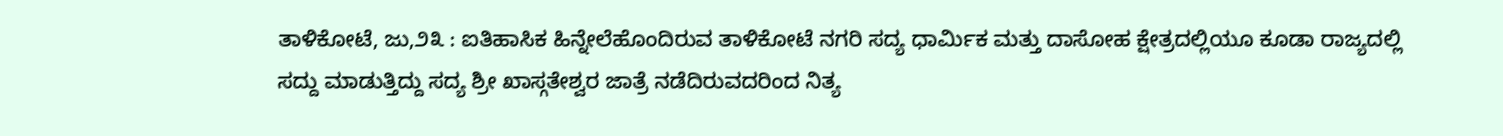ತಾಳಿಕೋಟೆ, ಜು,೨೩ : ಐತಿಹಾಸಿಕ ಹಿನ್ನೇಲೆಹೊಂದಿರುವ ತಾಳಿಕೋಟೆ ನಗರಿ ಸದ್ಯ ಧಾರ್ಮಿಕ ಮತ್ತು ದಾಸೋಹ ಕ್ಷೇತ್ರದಲ್ಲಿಯೂ ಕೂಡಾ ರಾಜ್ಯದಲ್ಲಿ ಸದ್ದು ಮಾಡುತ್ತಿದ್ದು ಸದ್ಯ ಶ್ರೀ ಖಾಸ್ಗತೇಶ್ವರ ಜಾತ್ರೆ ನಡೆದಿರುವದರಿಂದ ನಿತ್ಯ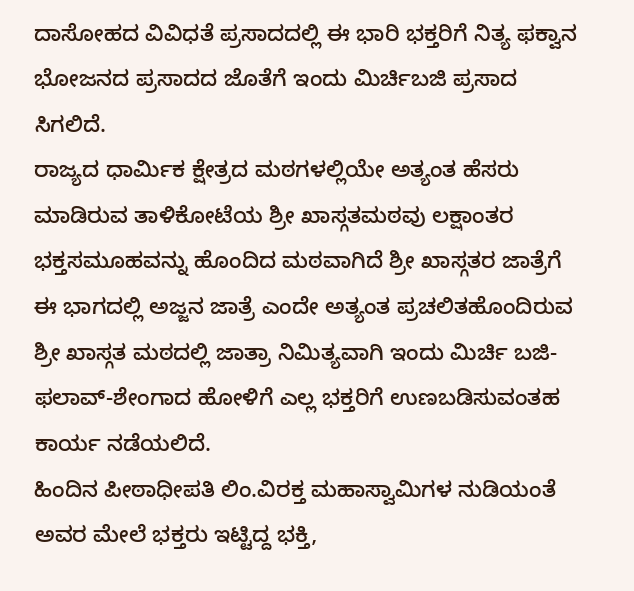ದಾಸೋಹದ ವಿವಿಧತೆ ಪ್ರಸಾದದಲ್ಲಿ ಈ ಭಾರಿ ಭಕ್ತರಿಗೆ ನಿತ್ಯ ಫಕ್ವಾನ ಭೋಜನದ ಪ್ರಸಾದದ ಜೊತೆಗೆ ಇಂದು ಮಿರ್ಚಿಬಜಿ ಪ್ರಸಾದ ಸಿಗಲಿದೆ.
ರಾಜ್ಯದ ಧಾರ್ಮಿಕ ಕ್ಷೇತ್ರದ ಮಠಗಳಲ್ಲಿಯೇ ಅತ್ಯಂತ ಹೆಸರು ಮಾಡಿರುವ ತಾಳಿಕೋಟೆಯ ಶ್ರೀ ಖಾಸ್ಗತಮಠವು ಲಕ್ಷಾಂತರ ಭಕ್ತಸಮೂಹವನ್ನು ಹೊಂದಿದ ಮಠವಾಗಿದೆ ಶ್ರೀ ಖಾಸ್ಗತರ ಜಾತ್ರೆಗೆ ಈ ಭಾಗದಲ್ಲಿ ಅಜ್ಜನ ಜಾತ್ರೆ ಎಂದೇ ಅತ್ಯಂತ ಪ್ರಚಲಿತಹೊಂದಿರುವ ಶ್ರೀ ಖಾಸ್ಗತ ಮಠದಲ್ಲಿ ಜಾತ್ರಾ ನಿಮಿತ್ಯವಾಗಿ ಇಂದು ಮಿರ್ಚಿ ಬಜಿ-ಫಲಾವ್-ಶೇಂಗಾದ ಹೋಳಿಗೆ ಎಲ್ಲ ಭಕ್ತರಿಗೆ ಉಣಬಡಿಸುವಂತಹ ಕಾರ್ಯ ನಡೆಯಲಿದೆ.
ಹಿಂದಿನ ಪೀಠಾಧೀಪತಿ ಲಿಂ.ವಿರಕ್ತ ಮಹಾಸ್ವಾಮಿಗಳ ನುಡಿಯಂತೆ ಅವರ ಮೇಲೆ ಭಕ್ತರು ಇಟ್ಟಿದ್ದ ಭಕ್ತಿ,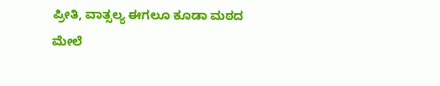ಪ್ರೀತಿ, ವಾತ್ಸಲ್ಯ ಈಗಲೂ ಕೂಡಾ ಮಠದ ಮೇಲೆ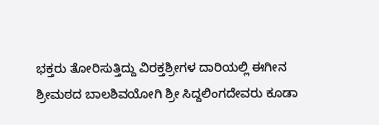ಭಕ್ತರು ತೋರಿಸುತ್ತಿದ್ದು ವಿರಕ್ತಶ್ರೀಗಳ ದಾರಿಯಲ್ಲಿ ಈಗೀನ ಶ್ರೀಮಠದ ಬಾಲಶಿವಯೋಗಿ ಶ್ರೀ ಸಿದ್ದಲಿಂಗದೇವರು ಕೂಡಾ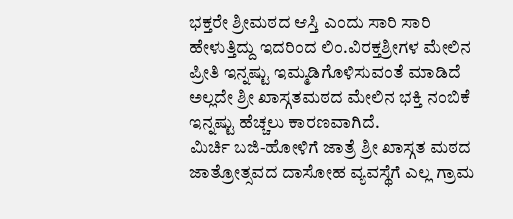ಭಕ್ತರೇ ಶ್ರೀಮಠದ ಆಸ್ತಿ ಎಂದು ಸಾರಿ ಸಾರಿ ಹೇಳುತ್ತಿದ್ದು ಇದರಿಂದ ಲಿಂ.ವಿರಕ್ತಶ್ರೀಗಳ ಮೇಲಿನ ಪ್ರೀತಿ ಇನ್ನಷ್ಟು ಇಮ್ಮಡಿಗೊಳಿಸುವಂತೆ ಮಾಡಿದೆ ಅಲ್ಲದೇ ಶ್ರೀ ಖಾಸ್ಗತಮಠದ ಮೇಲಿನ ಭಕ್ತಿ ನಂಬಿಕೆ ಇನ್ನಷ್ಟು ಹೆಚ್ಚಲು ಕಾರಣವಾಗಿದೆ.
ಮಿರ್ಚಿ ಬಜಿ-ಹೋಳಿಗೆ ಜಾತ್ರೆ ಶ್ರೀ ಖಾಸ್ಗತ ಮಠದ ಜಾತ್ರೋತ್ಸವದ ದಾಸೋಹ ವ್ಯವಸ್ಥೆಗೆ ಎಲ್ಲ ಗ್ರಾಮ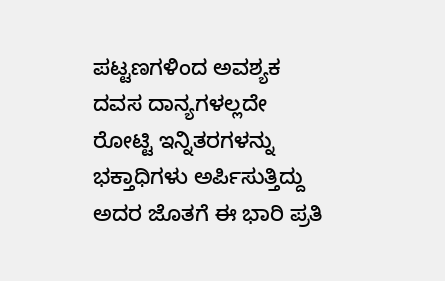ಪಟ್ಟಣಗಳಿಂದ ಅವಶ್ಯಕ ದವಸ ದಾನ್ಯಗಳಲ್ಲದೇ ರೋಟ್ಟಿ ಇನ್ನಿತರಗಳನ್ನು ಭಕ್ತಾಧಿಗಳು ಅರ್ಪಿಸುತ್ತಿದ್ದು ಅದರ ಜೊತಗೆ ಈ ಭಾರಿ ಪ್ರತಿ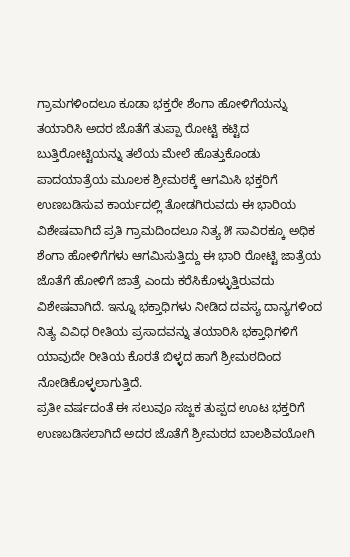ಗ್ರಾಮಗಳಿಂದಲೂ ಕೂಡಾ ಭಕ್ತರೇ ಶೆಂಗಾ ಹೋಳಿಗೆಯನ್ನು ತಯಾರಿಸಿ ಅದರ ಜೊತೆಗೆ ತುಪ್ಪಾ ರೋಟ್ಟಿ ಕಟ್ಟಿದ ಬುತ್ತಿರೋಟ್ಟಿಯನ್ನು ತಲೆಯ ಮೇಲೆ ಹೊತ್ತುಕೊಂಡು ಪಾದಯಾತ್ರೆಯ ಮೂಲಕ ಶ್ರೀಮಠಕ್ಕೆ ಆಗಮಿಸಿ ಭಕ್ತರಿಗೆ ಉಣಬಡಿಸುವ ಕಾರ್ಯದಲ್ಲಿ ತೋಡಗಿರುವದು ಈ ಭಾರಿಯ ವಿಶೇಷವಾಗಿದೆ ಪ್ರತಿ ಗ್ರಾಮದಿಂದಲೂ ನಿತ್ಯ ೫ ಸಾವಿರಕ್ಕೂ ಅಧಿಕ ಶೆಂಗಾ ಹೋಳಿಗೆಗಳು ಆಗಮಿಸುತ್ತಿದ್ದು ಈ ಭಾರಿ ರೋಟ್ಟಿ ಜಾತ್ರೆಯ ಜೊತೆಗೆ ಹೋಳಿಗೆ ಜಾತ್ರೆ ಎಂದು ಕರೆಸಿಕೊಳ್ಳುತ್ತಿರುವದು ವಿಶೇಷವಾಗಿದೆ. ಇನ್ನೂ ಭಕ್ತಾಧಿಗಳು ನೀಡಿದ ದವಸ್ಯ ದಾನ್ಯಗಳಿಂದ ನಿತ್ಯ ವಿವಿಧ ರೀತಿಯ ಪ್ರಸಾದವನ್ನು ತಯಾರಿಸಿ ಭಕ್ತಾಧಿಗಳಿಗೆ ಯಾವುದೇ ರೀತಿಯ ಕೊರತೆ ಬಿಳ್ಳದ ಹಾಗೆ ಶ್ರೀಮಠದಿಂದ ನೋಡಿಕೊಳ್ಳಲಾಗುತ್ತಿದೆ.
ಪ್ರತೀ ವರ್ಷದಂತೆ ಈ ಸಲುವೂ ಸಜ್ಜಕ ತುಪ್ಪದ ಊಟ ಭಕ್ತರಿಗೆ ಉಣಬಡಿಸಲಾಗಿದೆ ಅದರ ಜೊತೆಗೆ ಶ್ರೀಮಠದ ಬಾಲಶಿವಯೋಗಿ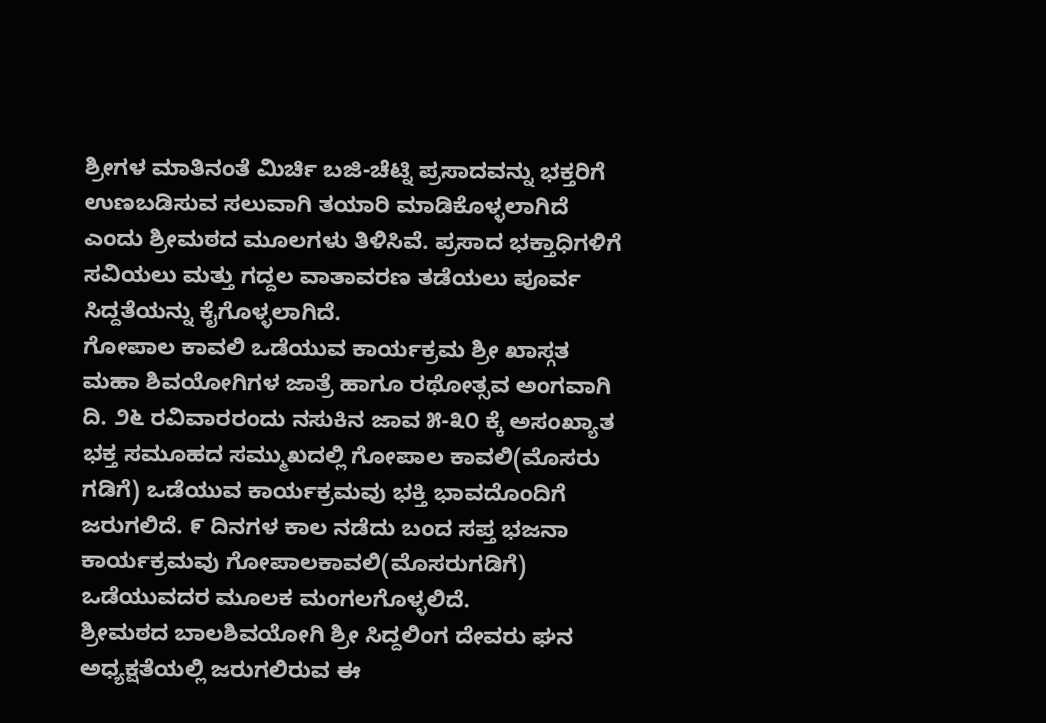ಶ್ರೀಗಳ ಮಾತಿನಂತೆ ಮಿರ್ಚಿ ಬಜಿ-ಚೆಟ್ನಿ ಪ್ರಸಾದವನ್ನು ಭಕ್ತರಿಗೆ ಉಣಬಡಿಸುವ ಸಲುವಾಗಿ ತಯಾರಿ ಮಾಡಿಕೊಳ್ಳಲಾಗಿದೆ ಎಂದು ಶ್ರೀಮಠದ ಮೂಲಗಳು ತಿಳಿಸಿವೆ. ಪ್ರಸಾದ ಭಕ್ತಾಧಿಗಳಿಗೆ ಸವಿಯಲು ಮತ್ತು ಗದ್ದಲ ವಾತಾವರಣ ತಡೆಯಲು ಪೂರ್ವ ಸಿದ್ದತೆಯನ್ನು ಕೈಗೊಳ್ಳಲಾಗಿದೆ.
ಗೋಪಾಲ ಕಾವಲಿ ಒಡೆಯುವ ಕಾರ್ಯಕ್ರಮ ಶ್ರೀ ಖಾಸ್ಗತ ಮಹಾ ಶಿವಯೋಗಿಗಳ ಜಾತ್ರೆ ಹಾಗೂ ರಥೋತ್ಸವ ಅಂಗವಾಗಿ ದಿ. ೨೬ ರವಿವಾರರಂದು ನಸುಕಿನ ಜಾವ ೫-೩೦ ಕ್ಕೆ ಅಸಂಖ್ಯಾತ ಭಕ್ತ ಸಮೂಹದ ಸಮ್ಮುಖದಲ್ಲಿ ಗೋಪಾಲ ಕಾವಲಿ(ಮೊಸರು ಗಡಿಗೆ) ಒಡೆಯುವ ಕಾರ್ಯಕ್ರಮವು ಭಕ್ತಿ ಭಾವದೊಂದಿಗೆ ಜರುಗಲಿದೆ. ೯ ದಿನಗಳ ಕಾಲ ನಡೆದು ಬಂದ ಸಪ್ತ ಭಜನಾ ಕಾರ್ಯಕ್ರಮವು ಗೋಪಾಲಕಾವಲಿ(ಮೊಸರುಗಡಿಗೆ) ಒಡೆಯುವದರ ಮೂಲಕ ಮಂಗಲಗೊಳ್ಳಲಿದೆ.
ಶ್ರೀಮಠದ ಬಾಲಶಿವಯೋಗಿ ಶ್ರೀ ಸಿದ್ದಲಿಂಗ ದೇವರು ಘನ ಅಧ್ಯಕ್ಷತೆಯಲ್ಲಿ ಜರುಗಲಿರುವ ಈ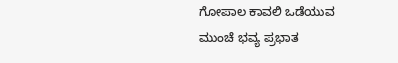ಗೋಪಾಲ ಕಾವಲಿ ಒಡೆಯುವ ಮುಂಚೆ ಭವ್ಯ ಪ್ರಭಾತ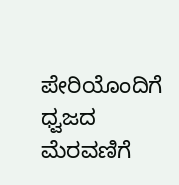ಪೇರಿಯೊಂದಿಗೆ ಧ್ವಜದ ಮೆರವಣಿಗೆ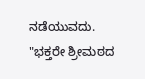ನಡೆಯುವದು. "ಭಕ್ತರೇ ಶ್ರೀಮಠದ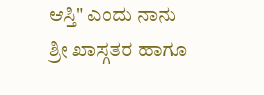ಆಸ್ತಿ" ಎಂದು ನಾನು ಶ್ರೀ ಖಾಸ್ಗತರ ಹಾಗೂ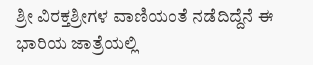ಶ್ರೀ ವಿರಕ್ತಶ್ರೀಗಳ ವಾಣಿಯಂತೆ ನಡೆದಿದ್ದೆನೆ ಈ ಭಾರಿಯ ಜಾತ್ರೆಯಲ್ಲಿ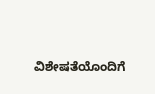ವಿಶೇಷತೆಯೊಂದಿಗೆ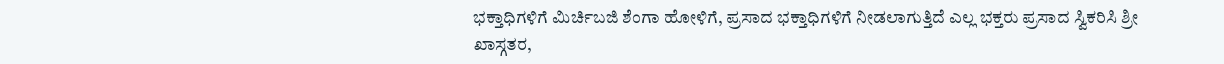ಭಕ್ತಾಧಿಗಳಿಗೆ ಮಿರ್ಚಿಬಜಿ ಶೆಂಗಾ ಹೋಳಿಗೆ, ಪ್ರಸಾದ ಭಕ್ತಾಧಿಗಳಿಗೆ ನೀಡಲಾಗುತ್ತಿದೆ ಎಲ್ಲ ಭಕ್ತರು ಪ್ರಸಾದ ಸ್ವಿಕರಿಸಿ ಶ್ರೀ ಖಾಸ್ಗತರ,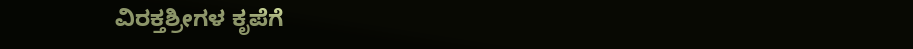ವಿರಕ್ತಶ್ರೀಗಳ ಕೃಪೆಗೆ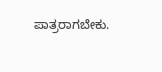ಪಾತ್ರರಾಗಬೇಕು.